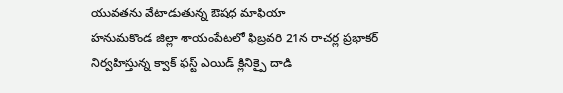యువతను వేటాడుతున్న ఔషధ మాఫియా
హనుమకొండ జిల్లా శాయంపేటలో ఫిబ్రవరి 21న రాచర్ల ప్రభాకర్ నిర్వహిస్తున్న క్వాక్ ఫస్ట్ ఎయిడ్ క్లినిక్పై దాడి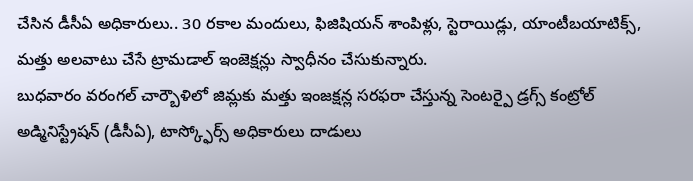చేసిన డీసీఏ అధికారులు.. 30 రకాల మందులు, ఫిజిషియన్ శాంపిళ్లు, స్టెరాయిడ్లు, యాంటీబయాటిక్స్, మత్తు అలవాటు చేసే ట్రామడాల్ ఇంజెక్షన్లు స్వాధీనం చేసుకున్నారు.
బుధవారం వరంగల్ చార్బౌళిలో జిమ్లకు మత్తు ఇంజక్షన్ల సరఫరా చేస్తున్న సెంటర్పై డ్రగ్స్ కంట్రోల్ అడ్మినిస్ట్రేషన్ (డీసీఏ), టాస్క్ఫోర్స్ అధికారులు దాడులు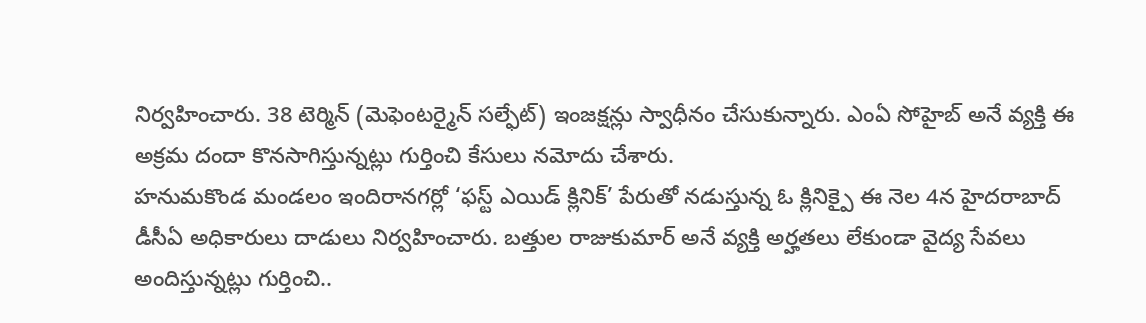నిర్వహించారు. 38 టెర్మిన్ (మెఫెంటర్మైన్ సల్ఫేట్) ఇంజక్షన్లు స్వాధీనం చేసుకున్నారు. ఎంఏ సోహైబ్ అనే వ్యక్తి ఈ అక్రమ దందా కొనసాగిస్తున్నట్లు గుర్తించి కేసులు నమోదు చేశారు.
హనుమకొండ మండలం ఇందిరానగర్లో ‘ఫస్ట్ ఎయిడ్ క్లినిక్’ పేరుతో నడుస్తున్న ఓ క్లినిక్పై ఈ నెల 4న హైదరాబాద్ డీసీఏ అధికారులు దాడులు నిర్వహించారు. బత్తుల రాజుకుమార్ అనే వ్యక్తి అర్హతలు లేకుండా వైద్య సేవలు అందిస్తున్నట్లు గుర్తించి..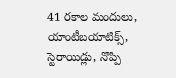41 రకాల మందులు, యాంటీబయాటిక్స్, స్టెరాయిడ్లు, నొప్పి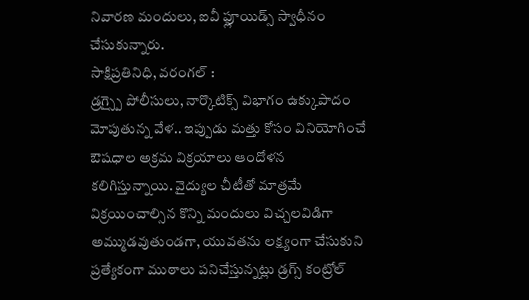నివారణ మందులు, ఐవీ ఫ్లూయిడ్స్ స్వాధీనం చేసుకున్నారు.
సాక్షిప్రతినిధి, వరంగల్ :
డ్రగ్స్పై పోలీసులు, నార్కొటిక్స్ విభాగం ఉక్కుపాదం మోపుతున్న వేళ.. ఇప్పుడు మత్తు కోసం వినియోగించే ఔషధాల అక్రమ విక్రయాలు ఆందోళన కలిగిస్తున్నాయి. వైద్యుల చీటీతో మాత్రమే విక్రయించాల్సిన కొన్ని మందులు విచ్చలవిడిగా అమ్ముడవుతుండగా, యువతను లక్ష్యంగా చేసుకుని ప్రత్యేకంగా ముఠాలు పనిచేస్తున్నట్లు డ్రగ్స్ కంట్రోల్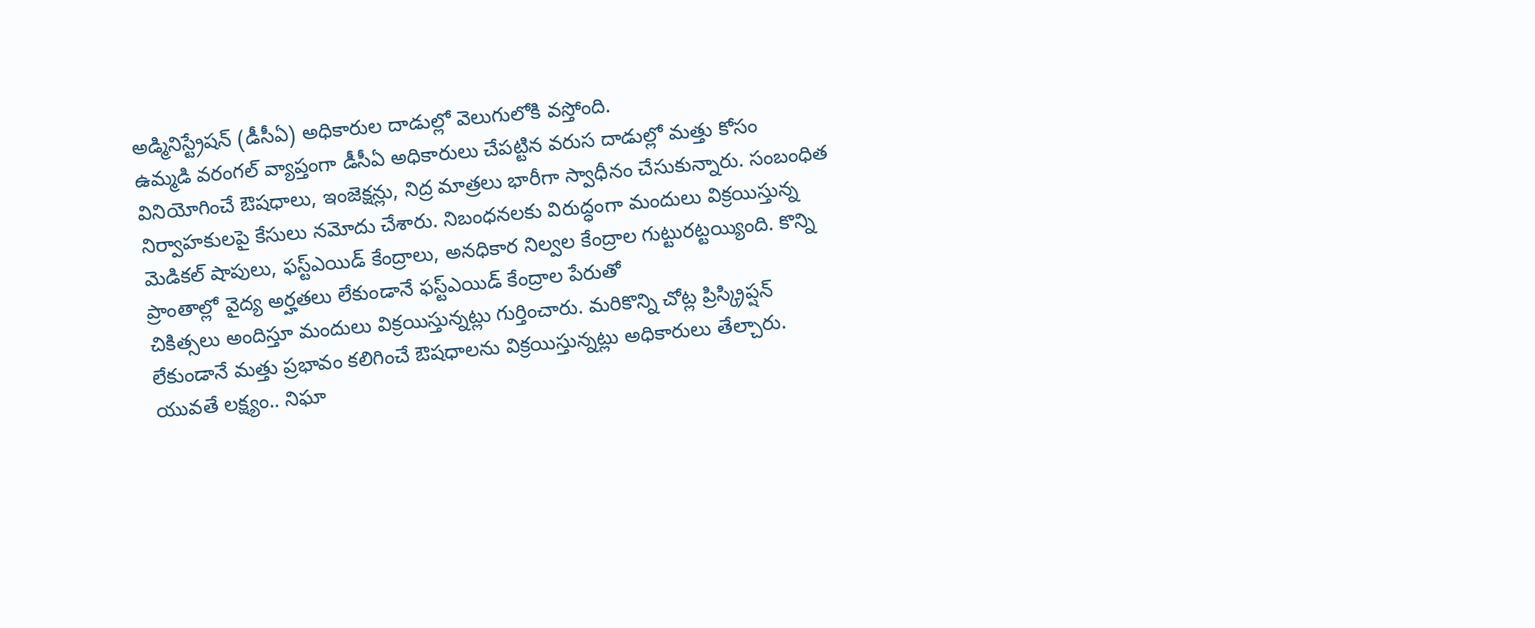అడ్మినిస్ట్రేషన్ (డీసీఏ) అధికారుల దాడుల్లో వెలుగులోకి వస్తోంది.
ఉమ్మడి వరంగల్ వ్యాప్తంగా డీసీఏ అధికారులు చేపట్టిన వరుస దాడుల్లో మత్తు కోసం వినియోగించే ఔషధాలు, ఇంజెక్షన్లు, నిద్ర మాత్రలు భారీగా స్వాధీనం చేసుకున్నారు. సంబంధిత నిర్వాహకులపై కేసులు నమోదు చేశారు. నిబంధనలకు విరుద్ధంగా మందులు విక్రయిస్తున్న మెడికల్ షాపులు, ఫస్ట్ఎయిడ్ కేంద్రాలు, అనధికార నిల్వల కేంద్రాల గుట్టురట్టయ్యింది. కొన్ని ప్రాంతాల్లో వైద్య అర్హతలు లేకుండానే ఫస్ట్ఎయిడ్ కేంద్రాల పేరుతో
చికిత్సలు అందిస్తూ మందులు విక్రయిస్తున్నట్లు గుర్తించారు. మరికొన్ని చోట్ల ప్రిస్క్రిప్షన్ లేకుండానే మత్తు ప్రభావం కలిగించే ఔషధాలను విక్రయిస్తున్నట్లు అధికారులు తేల్చారు.
యువతే లక్ష్యం.. నిఘా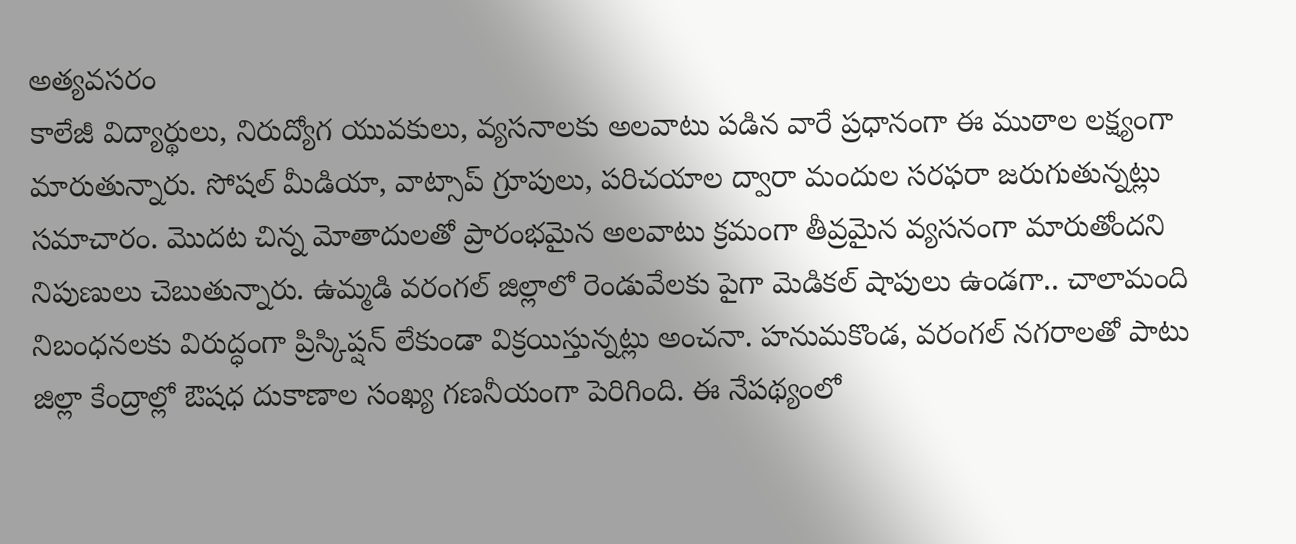అత్యవసరం
కాలేజీ విద్యార్థులు, నిరుద్యోగ యువకులు, వ్యసనాలకు అలవాటు పడిన వారే ప్రధానంగా ఈ ముఠాల లక్ష్యంగా మారుతున్నారు. సోషల్ మీడియా, వాట్సాప్ గ్రూపులు, పరిచయాల ద్వారా మందుల సరఫరా జరుగుతున్నట్లు సమాచారం. మొదట చిన్న మోతాదులతో ప్రారంభమైన అలవాటు క్రమంగా తీవ్రమైన వ్యసనంగా మారుతోందని నిపుణులు చెబుతున్నారు. ఉమ్మడి వరంగల్ జిల్లాలో రెండువేలకు పైగా మెడికల్ షాపులు ఉండగా.. చాలామంది నిబంధనలకు విరుద్ధంగా ప్రిస్కిప్షన్ లేకుండా విక్రయిస్తున్నట్లు అంచనా. హనుమకొండ, వరంగల్ నగరాలతో పాటు జిల్లా కేంద్రాల్లో ఔషధ దుకాణాల సంఖ్య గణనీయంగా పెరిగింది. ఈ నేపథ్యంలో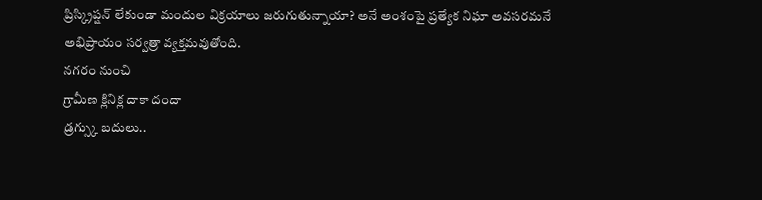ప్రిస్క్రిప్షన్ లేకుండా మందుల విక్రయాలు జరుగుతున్నాయా? అనే అంశంపై ప్రత్యేక నిఘా అవసరమనే అభిప్రాయం సర్వత్రా వ్యక్తమవుతోంది.
నగరం నుంచి
గ్రామీణ క్లినిక్ల దాకా దందా
డ్రగ్స్కు బదులు..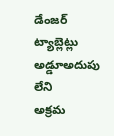డేంజర్ ట్యాబ్లెట్లు
అడ్డూఅదుపు లేని
అక్రమ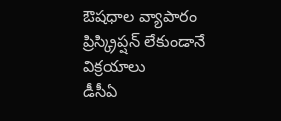ఔషధాల వ్యాపారం
ప్రిస్క్రిప్షన్ లేకుండానే విక్రయాలు
డీసీఏ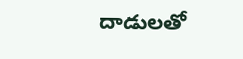దాడులతో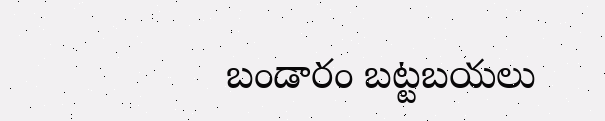బండారం బట్టబయలు